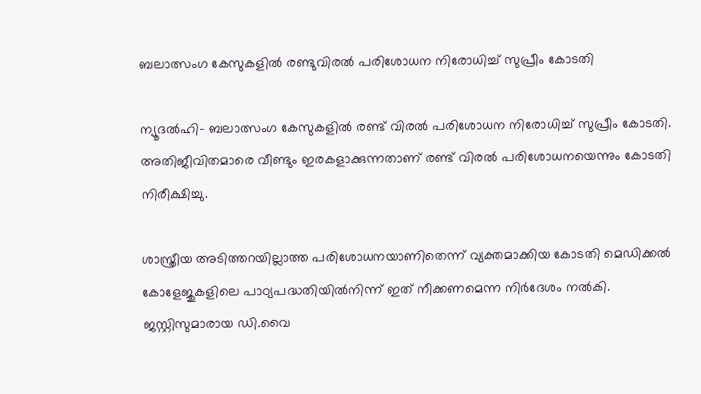ബലാത്സംഗ കേസുകളില്‍ രണ്ടുവിരല്‍ പരിശോധന നിരോധിച്ച് സുപ്രീം കോടതി

ന്യൂദല്‍ഹി- ബലാത്സംഗ കേസുകളില്‍ രണ്ട് വിരല്‍ പരിശോധന നിരോധിച്ച് സുപ്രീം കോടതി. അതിജീവിതമാരെ വീണ്ടും ഇരകളാക്കുന്നതാണ് രണ്ട് വിരല്‍ പരിശോധനയെന്നും കോടതി നിരീക്ഷിച്ചു.

ശാസ്ത്രീയ അടിത്തറയില്ലാത്ത പരിശോധനയാണിതെന്ന് വ്യക്തമാക്കിയ കോടതി മെഡിക്കല്‍ കോളേജുകളിലെ പാഠ്യപദ്ധതിയില്‍നിന്ന് ഇത് നീക്കണമെന്ന നിര്‍ദേശം നല്‍കി. ജസ്റ്റിസുമാരായ ഡി.വൈ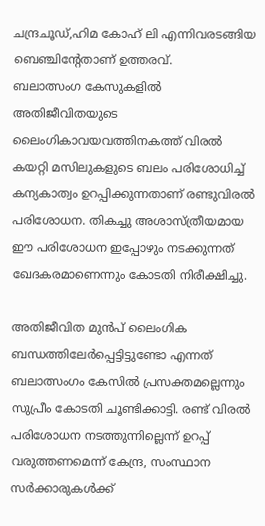ചന്ദ്രചൂഡ്,ഹിമ കോഹ് ലി എന്നിവരടങ്ങിയ ബെഞ്ചിന്റേതാണ് ഉത്തരവ്.
ബലാത്സംഗ കേസുകളില്‍ അതിജീവിതയുടെ ലൈംഗികാവയവത്തിനകത്ത് വിരല്‍ കയറ്റി മസിലുകളുടെ ബലം പരിശോധിച്ച് കന്യകാത്വം ഉറപ്പിക്കുന്നതാണ് രണ്ടുവിരല്‍ പരിശോധന. തികച്ചു അശാസ്ത്രീയമായ ഈ പരിശോധന ഇപ്പോഴും നടക്കുന്നത് ഖേദകരമാണെന്നും കോടതി നിരീക്ഷിച്ചു.

അതിജീവിത മുന്‍പ് ലൈംഗിക ബന്ധത്തിലേര്‍പ്പെട്ടിട്ടുണ്ടോ എന്നത് ബലാത്സംഗം കേസില്‍ പ്രസക്തമല്ലെന്നും സുപ്രീം കോടതി ചൂണ്ടിക്കാട്ടി. രണ്ട് വിരല്‍ പരിശോധന നടത്തുന്നില്ലെന്ന് ഉറപ്പ് വരുത്തണമെന്ന് കേന്ദ്ര, സംസ്ഥാന സര്‍ക്കാരുകള്‍ക്ക്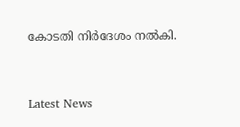കോടതി നിര്‍ദേശം നല്‍കി.



Latest News